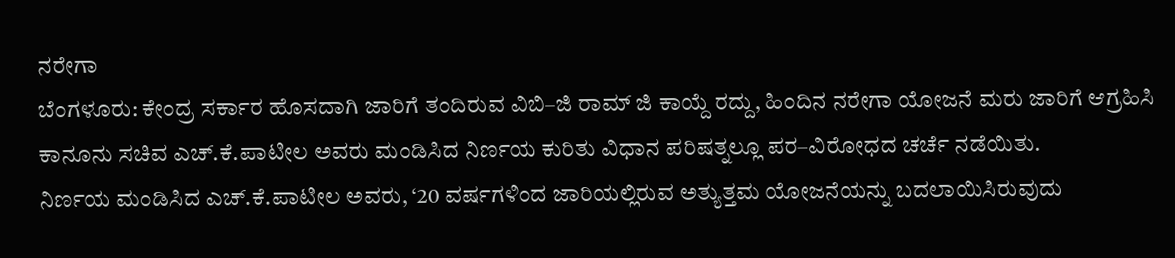ನರೇಗಾ
ಬೆಂಗಳೂರು: ಕೇಂದ್ರ ಸರ್ಕಾರ ಹೊಸದಾಗಿ ಜಾರಿಗೆ ತಂದಿರುವ ವಿಬಿ–ಜಿ ರಾಮ್ ಜಿ ಕಾಯ್ದೆ ರದ್ದು, ಹಿಂದಿನ ನರೇಗಾ ಯೋಜನೆ ಮರು ಜಾರಿಗೆ ಆಗ್ರಹಿಸಿ ಕಾನೂನು ಸಚಿವ ಎಚ್.ಕೆ.ಪಾಟೀಲ ಅವರು ಮಂಡಿಸಿದ ನಿರ್ಣಯ ಕುರಿತು ವಿಧಾನ ಪರಿಷತ್ನಲ್ಲೂ ಪರ–ವಿರೋಧದ ಚರ್ಚೆ ನಡೆಯಿತು.
ನಿರ್ಣಯ ಮಂಡಿಸಿದ ಎಚ್.ಕೆ.ಪಾಟೀಲ ಅವರು, ‘20 ವರ್ಷಗಳಿಂದ ಜಾರಿಯಲ್ಲಿರುವ ಅತ್ಯುತ್ತಮ ಯೋಜನೆಯನ್ನು ಬದಲಾಯಿಸಿರುವುದು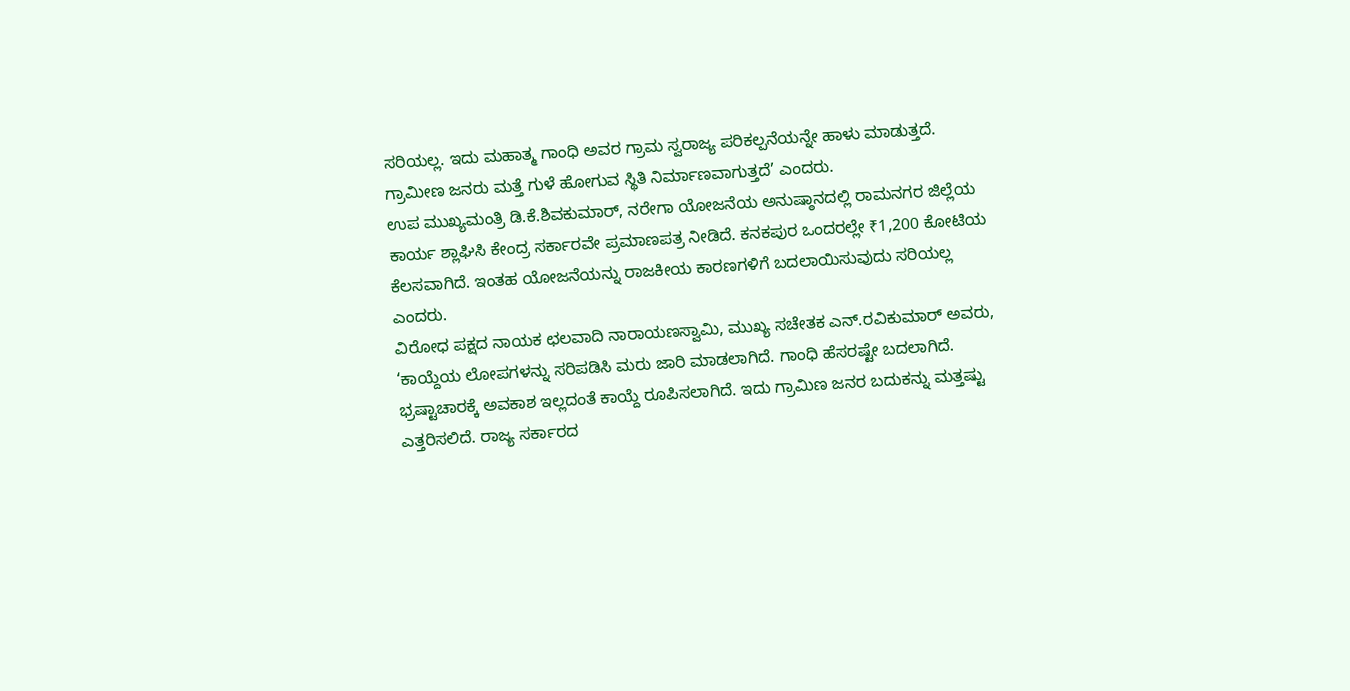ಸರಿಯಲ್ಲ. ಇದು ಮಹಾತ್ಮ ಗಾಂಧಿ ಅವರ ಗ್ರಾಮ ಸ್ವರಾಜ್ಯ ಪರಿಕಲ್ಪನೆಯನ್ನೇ ಹಾಳು ಮಾಡುತ್ತದೆ. ಗ್ರಾಮೀಣ ಜನರು ಮತ್ತೆ ಗುಳೆ ಹೋಗುವ ಸ್ಥಿತಿ ನಿರ್ಮಾಣವಾಗುತ್ತದೆ’ ಎಂದರು.
ಉಪ ಮುಖ್ಯಮಂತ್ರಿ ಡಿ.ಕೆ.ಶಿವಕುಮಾರ್, ನರೇಗಾ ಯೋಜನೆಯ ಅನುಷ್ಠಾನದಲ್ಲಿ ರಾಮನಗರ ಜಿಲ್ಲೆಯ ಕಾರ್ಯ ಶ್ಲಾಘಿಸಿ ಕೇಂದ್ರ ಸರ್ಕಾರವೇ ಪ್ರಮಾಣಪತ್ರ ನೀಡಿದೆ. ಕನಕಪುರ ಒಂದರಲ್ಲೇ ₹1,200 ಕೋಟಿಯ ಕೆಲಸವಾಗಿದೆ. ಇಂತಹ ಯೋಜನೆಯನ್ನು ರಾಜಕೀಯ ಕಾರಣಗಳಿಗೆ ಬದಲಾಯಿಸುವುದು ಸರಿಯಲ್ಲ ಎಂದರು.
ವಿರೋಧ ಪಕ್ಷದ ನಾಯಕ ಛಲವಾದಿ ನಾರಾಯಣಸ್ವಾಮಿ, ಮುಖ್ಯ ಸಚೇತಕ ಎನ್.ರವಿಕುಮಾರ್ ಅವರು, ‘ಕಾಯ್ದೆಯ ಲೋಪಗಳನ್ನು ಸರಿಪಡಿಸಿ ಮರು ಜಾರಿ ಮಾಡಲಾಗಿದೆ. ಗಾಂಧಿ ಹೆಸರಷ್ಟೇ ಬದಲಾಗಿದೆ. ಭ್ರಷ್ಟಾಚಾರಕ್ಕೆ ಅವಕಾಶ ಇಲ್ಲದಂತೆ ಕಾಯ್ದೆ ರೂಪಿಸಲಾಗಿದೆ. ಇದು ಗ್ರಾಮಿಣ ಜನರ ಬದುಕನ್ನು ಮತ್ತಷ್ಟು ಎತ್ತರಿಸಲಿದೆ. ರಾಜ್ಯ ಸರ್ಕಾರದ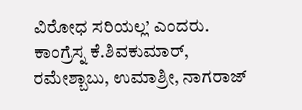ವಿರೋಧ ಸರಿಯಲ್ಲ’ ಎಂದರು.
ಕಾಂಗ್ರೆಸ್ನ ಕೆ.ಶಿವಕುಮಾರ್, ರಮೇಶ್ಬಾಬು, ಉಮಾಶ್ರೀ, ನಾಗರಾಜ್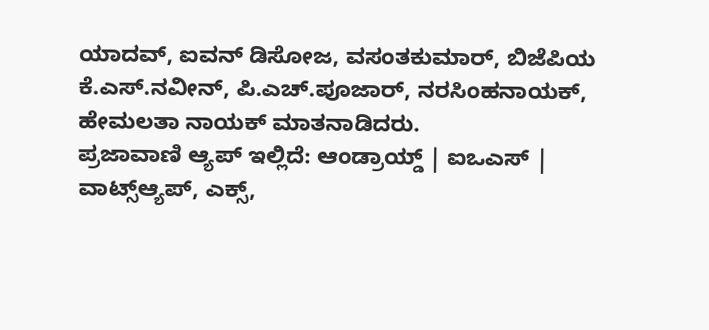ಯಾದವ್, ಐವನ್ ಡಿಸೋಜ, ವಸಂತಕುಮಾರ್, ಬಿಜೆಪಿಯ ಕೆ.ಎಸ್.ನವೀನ್, ಪಿ.ಎಚ್.ಪೂಜಾರ್, ನರಸಿಂಹನಾಯಕ್, ಹೇಮಲತಾ ನಾಯಕ್ ಮಾತನಾಡಿದರು.
ಪ್ರಜಾವಾಣಿ ಆ್ಯಪ್ ಇಲ್ಲಿದೆ: ಆಂಡ್ರಾಯ್ಡ್ | ಐಒಎಸ್ | ವಾಟ್ಸ್ಆ್ಯಪ್, ಎಕ್ಸ್,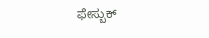ಫೇಸ್ಬುಕ್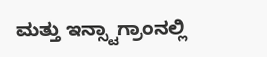ಮತ್ತು ಇನ್ಸ್ಟಾಗ್ರಾಂನಲ್ಲಿ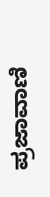ಪ್ರಜಾವಾಣಿ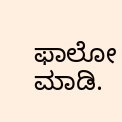ಫಾಲೋ ಮಾಡಿ.